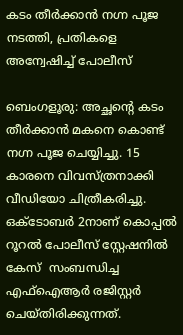കടം തീർക്കാൻ നഗ്ന പൂജ നടത്തി, പ്രതികളെ അന്വേഷിച്ച് പോലീസ്

ബെംഗളൂരു: അച്ഛന്റെ കടം തീർക്കാൻ മകനെ കൊണ്ട് നഗ്ന പൂജ ചെയ്യിച്ചു. 15 കാരനെ വിവസ്ത്രനാക്കി വീഡിയോ ചിത്രീകരിച്ചു. ഒക്ടോബര്‍ 2നാണ് കൊപ്പല്‍ റൂറല്‍ പോലീസ് സ്റ്റേഷനില്‍ കേസ്  സംബന്ധിച്ച   എഫ്‌ഐആര്‍ രജിസ്റ്റര്‍ ചെയ്തിരിക്കുന്നത്.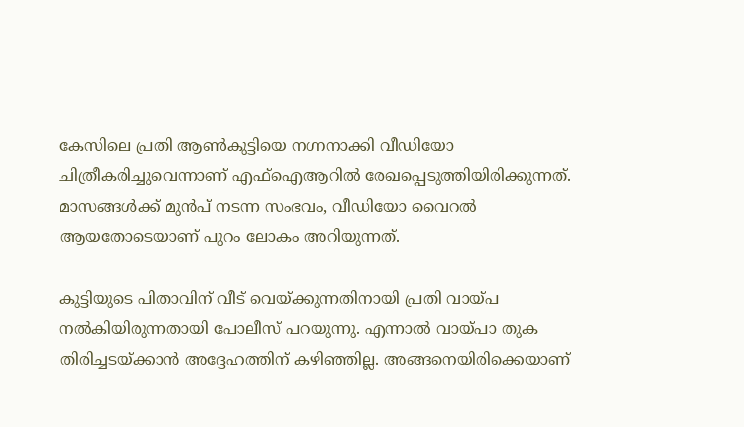കേസിലെ പ്രതി ആണ്‍കുട്ടിയെ നഗ്നനാക്കി വീഡിയോ ചിത്രീകരിച്ചുവെന്നാണ് എഫ്‌ഐആറില്‍ രേഖപ്പെടുത്തിയിരിക്കുന്നത്. മാസങ്ങൾക്ക് മുൻപ് നടന്ന സംഭവം, വീഡിയോ വൈറൽ ആയതോടെയാണ് പുറം ലോകം അറിയുന്നത്.

കുട്ടിയുടെ പിതാവിന് വീട് വെയ്ക്കുന്നതിനായി പ്രതി വായ്പ നല്‍കിയിരുന്നതായി പോലീസ് പറയുന്നു. എന്നാല്‍ വായ്പാ തുക തിരിച്ചടയ്ക്കാന്‍ അദ്ദേഹത്തിന് കഴിഞ്ഞില്ല. അങ്ങനെയിരിക്കെയാണ്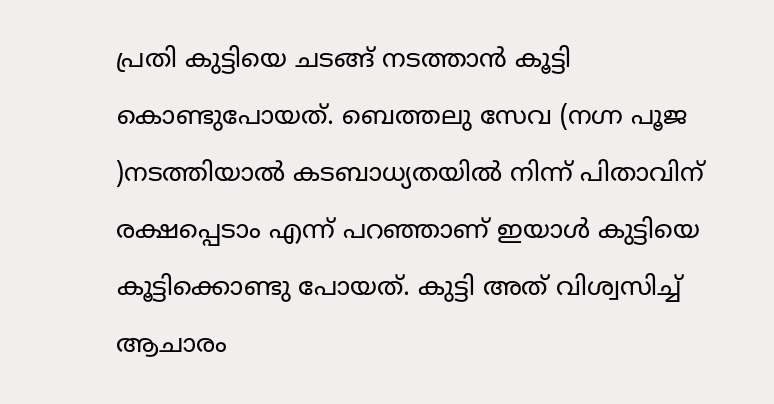പ്രതി കുട്ടിയെ ചടങ്ങ് നടത്താന്‍ കൂട്ടി കൊണ്ടുപോയത്. ബെത്തലു സേവ (നഗ്ന പൂജ )നടത്തിയാല്‍ കടബാധ്യതയില്‍ നിന്ന് പിതാവിന് രക്ഷപ്പെടാം എന്ന് പറഞ്ഞാണ് ഇയാള്‍ കുട്ടിയെ കൂട്ടിക്കൊണ്ടു പോയത്. കുട്ടി അത് വിശ്വസിച്ച്‌ ആചാരം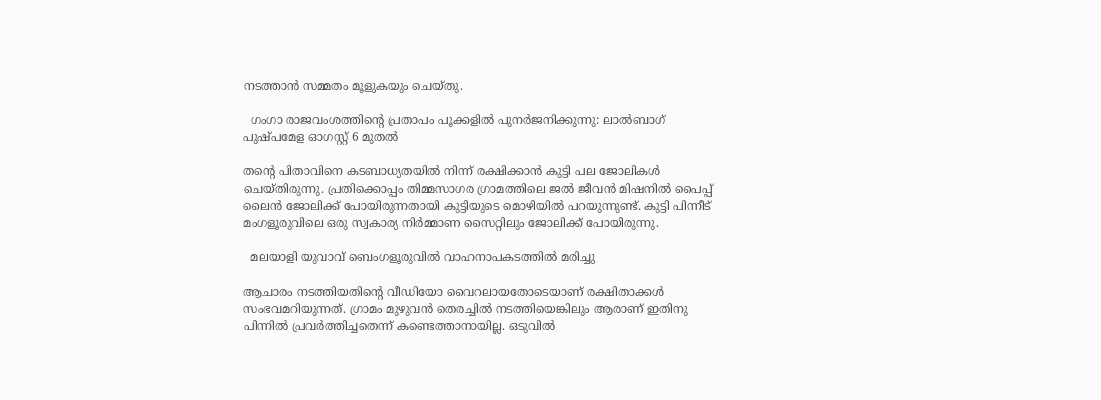നടത്താന്‍ സമ്മതം മൂളുകയും ചെയ്തു.

  ഗംഗാ രാജവംശത്തിന്റെ പ്രതാപം പൂക്കളിൽ പുനർജനിക്കുന്നു: ലാൽബാഗ് പുഷ്പമേള ഓഗസ്റ്റ് 6 മുതൽ

തന്റെ പിതാവിനെ കടബാധ്യതയില്‍ നിന്ന് രക്ഷിക്കാന്‍ കുട്ടി പല ജോലികള്‍ ചെയ്തിരുന്നു. പ്രതിക്കൊപ്പം തിമ്മസാഗര ഗ്രാമത്തിലെ ജല്‍ ജീവന്‍ മിഷനില്‍ പൈപ്പ് ലൈന്‍ ജോലിക്ക് പോയിരുന്നതായി കുട്ടിയുടെ മൊഴിയില്‍ പറയുന്നുണ്ട്. കുട്ടി പിന്നീട് മംഗളൂരുവിലെ ഒരു സ്വകാര്യ നിര്‍മ്മാണ സൈറ്റിലും ജോലിക്ക് പോയിരുന്നു.

  മലയാളി യുവാവ് ബെംഗളൂരുവിൽ വാഹനാപകടത്തിൽ മരിച്ചു

ആചാരം നടത്തിയതിന്റെ വീഡിയോ വൈറലായതോടെയാണ് രക്ഷിതാക്കള്‍ സംഭവമറിയുന്നത്. ഗ്രാമം മുഴുവന്‍ തെരച്ചില്‍ നടത്തിയെങ്കിലും ആരാണ് ഇതിനു പിന്നില്‍ പ്രവര്‍ത്തിച്ചതെന്ന് കണ്ടെത്താനായില്ല. ഒടുവില്‍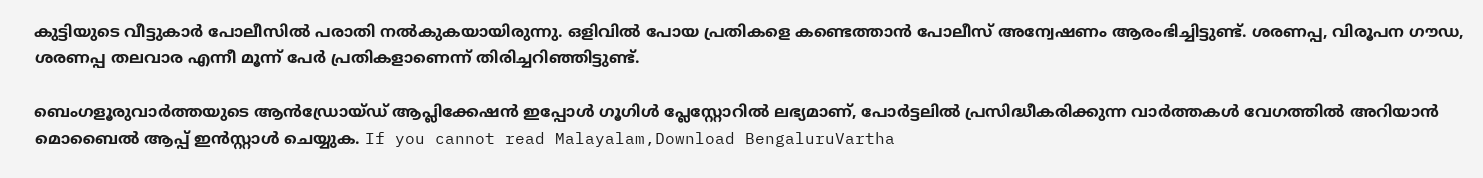കുട്ടിയുടെ വീട്ടുകാര്‍ പോലീസില്‍ പരാതി നല്‍കുകയായിരുന്നു. ഒളിവില്‍ പോയ പ്രതികളെ കണ്ടെത്താന്‍ പോലീസ് അന്വേഷണം ആരംഭിച്ചിട്ടുണ്ട്. ശരണപ്പ, വിരൂപന ഗൗഡ, ശരണപ്പ തലവാര എന്നീ മൂന്ന് പേര്‍ പ്രതികളാണെന്ന് തിരിച്ചറിഞ്ഞിട്ടുണ്ട്.

ബെംഗളൂരുവാർത്തയുടെ ആൻഡ്രോയ്ഡ് ആപ്ലിക്കേഷൻ ഇപ്പോൾ ഗൂഗിൾ പ്ലേസ്റ്റോറിൽ ലഭ്യമാണ്, പോർട്ടലിൽ പ്രസിദ്ധീകരിക്കുന്ന വാർത്തകൾ വേഗത്തിൽ അറിയാൻ മൊബൈൽ ആപ്പ് ഇൻസ്റ്റാൾ ചെയ്യുക. If you cannot read Malayalam,Download BengaluruVartha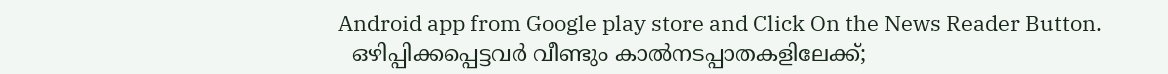Android app from Google play store and Click On the News Reader Button.
  ഒഴിപ്പിക്കപ്പെട്ടവർ വീണ്ടും കാൽനടപ്പാതകളിലേക്ക്;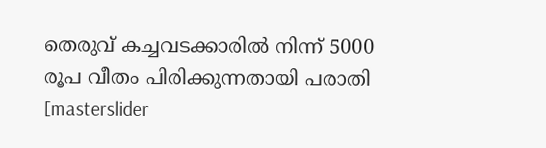തെരുവ് കച്ചവടക്കാരിൽ നിന്ന് 5000 രൂപ വീതം പിരിക്കുന്നതായി പരാതി
[masterslider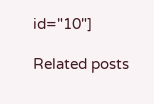id="10"]

Related posts